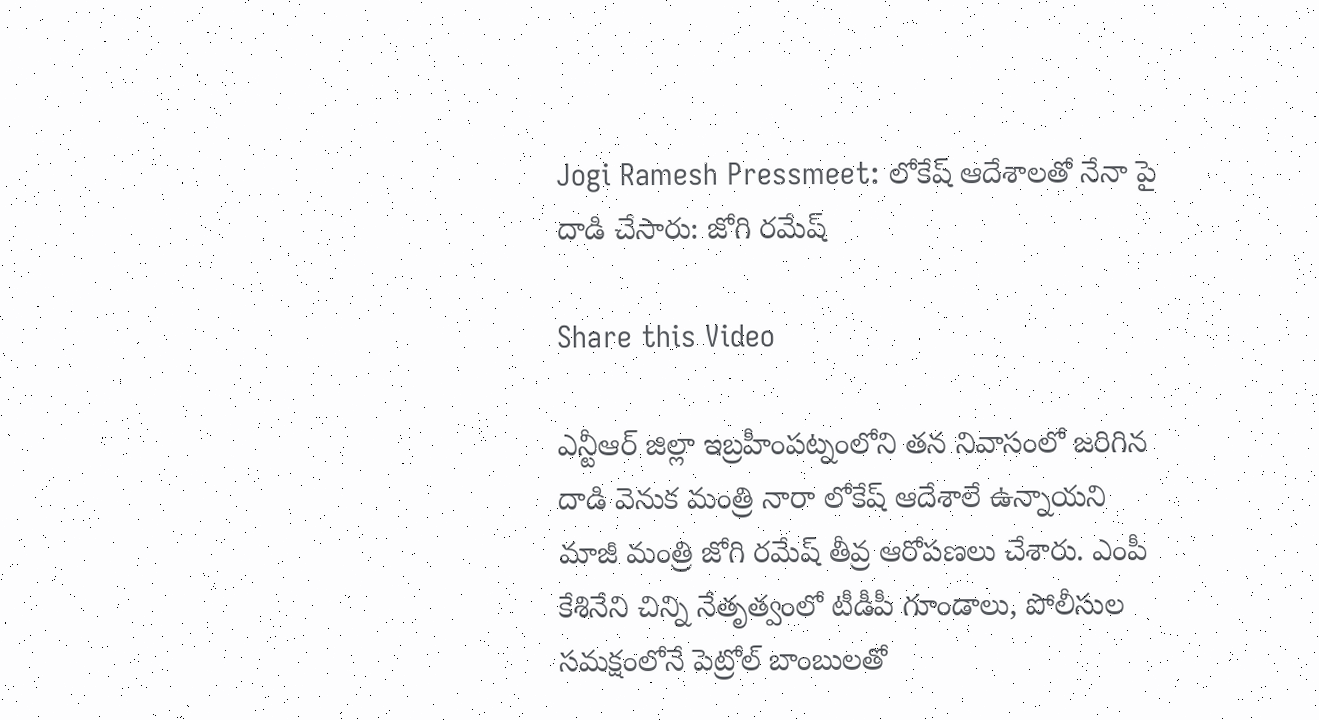Jogi Ramesh Pressmeet: లోకేష్ ఆదేశాలతో నేనా పై దాడి చేసారు: జోగి రమేష్

Share this Video

ఎన్టీఆర్ జిల్లా ఇబ్రహీంపట్నంలోని తన నివాసంలో జరిగిన దాడి వెనుక మంత్రి నారా లోకేష్ ఆదేశాలే ఉన్నాయని మాజీ మంత్రి జోగి రమేష్ తీవ్ర ఆరోపణలు చేశారు. ఎంపీ కేశినేని చిన్ని నేతృత్వంలో టీడీపీ గూండాలు, పోలీసుల సమక్షంలోనే పెట్రోల్ బాంబులతో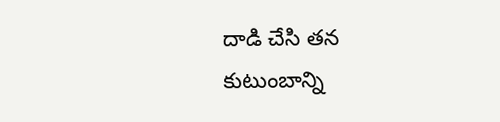దాడి చేసి తన కుటుంబాన్ని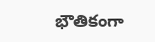భౌతికంగా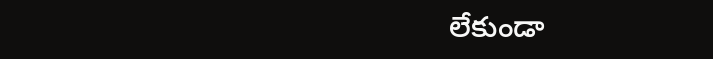లేకుండా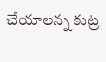చేయాలన్న కుట్ర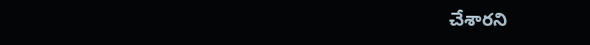చేశారని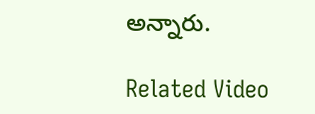అన్నారు.

Related Video